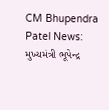CM Bhupendra Patel News: મુખ્યમંત્રી ભૂપેન્દ્ર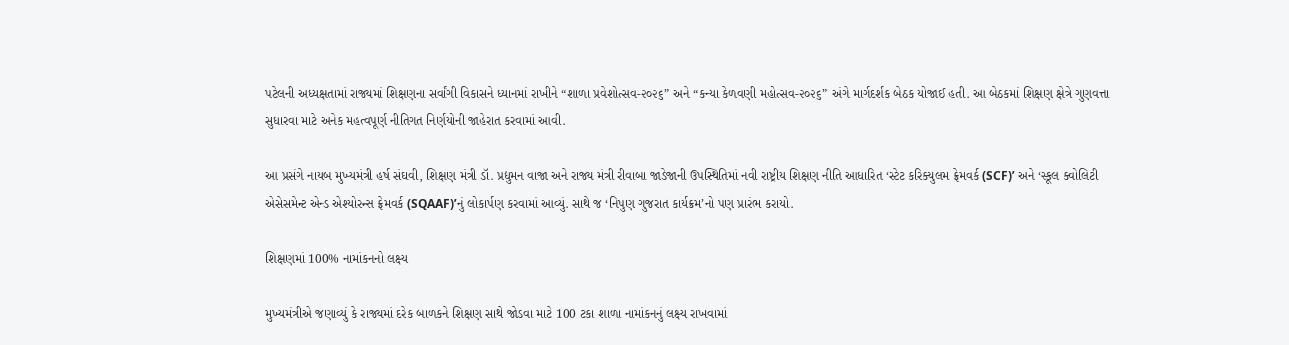પટેલની અધ્યક્ષતામાં રાજ્યમાં શિક્ષણના સર્વાંગી વિકાસને ધ્યાનમાં રાખીને “શાળા પ્રવેશોત્સવ-૨૦૨૬” અને “કન્યા કેળવણી મહોત્સવ-૨૦૨૬” અંગે માર્ગદર્શક બેઠક યોજાઈ હતી. આ બેઠકમાં શિક્ષણ ક્ષેત્રે ગુણવત્તા સુધારવા માટે અનેક મહત્વપૂર્ણ નીતિગત નિર્ણયોની જાહેરાત કરવામાં આવી.

આ પ્રસંગે નાયબ મુખ્યમંત્રી હર્ષ સંઘવી, શિક્ષણ મંત્રી ડૉ. પ્રદ્યુમન વાજા અને રાજ્ય મંત્રી રીવાબા જાડેજાની ઉપસ્થિતિમાં નવી રાષ્ટ્રીય શિક્ષણ નીતિ આધારિત ‘સ્ટેટ કરિક્યુલમ ફ્રેમવર્ક (SCF)’ અને ‘સ્કૂલ ક્વોલિટી એસેસમેન્ટ એન્ડ એશ્યોરન્સ ફ્રેમવર્ક (SQAAF)’નું લોકાર્પણ કરવામાં આવ્યું. સાથે જ ‘નિપુણ ગુજરાત કાર્યક્રમ’નો પણ પ્રારંભ કરાયો.

શિક્ષણમાં 100% નામાંકનનો લક્ષ્ય

મુખ્યમંત્રીએ જણાવ્યું કે રાજ્યમાં દરેક બાળકને શિક્ષણ સાથે જોડવા માટે 100 ટકા શાળા નામાંકનનું લક્ષ્ય રાખવામાં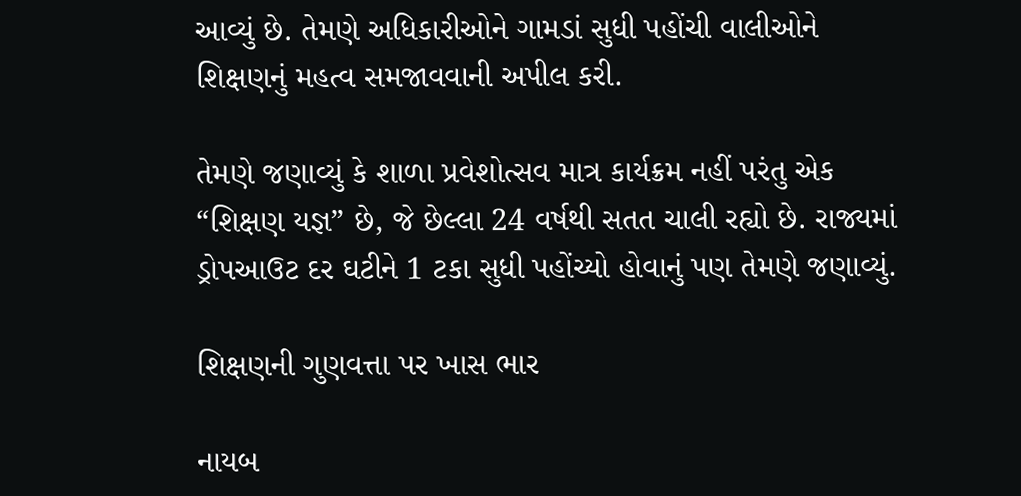આવ્યું છે. તેમણે અધિકારીઓને ગામડાં સુધી પહોંચી વાલીઓને શિક્ષણનું મહત્વ સમજાવવાની અપીલ કરી.

તેમણે જણાવ્યું કે શાળા પ્રવેશોત્સવ માત્ર કાર્યક્રમ નહીં પરંતુ એક “શિક્ષણ યજ્ઞ” છે, જે છેલ્લા 24 વર્ષથી સતત ચાલી રહ્યો છે. રાજ્યમાં ડ્રોપઆઉટ દર ઘટીને 1 ટકા સુધી પહોંચ્યો હોવાનું પણ તેમણે જણાવ્યું.

શિક્ષણની ગુણવત્તા પર ખાસ ભાર

નાયબ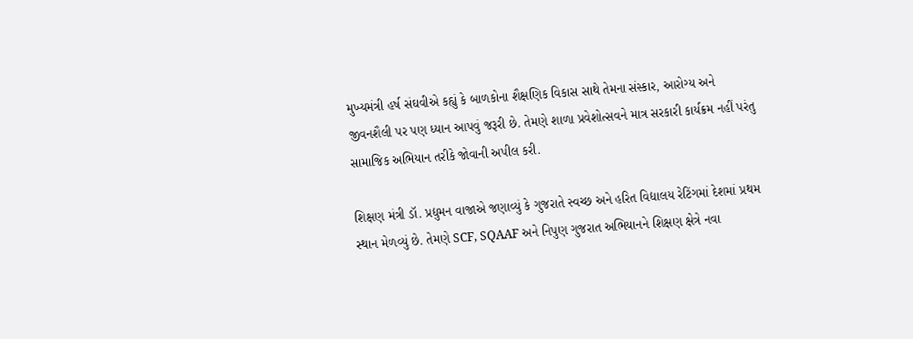મુખ્યમંત્રી હર્ષ સંઘવીએ કહ્યું કે બાળકોના શૈક્ષણિક વિકાસ સાથે તેમના સંસ્કાર, આરોગ્ય અને જીવનશૈલી પર પણ ધ્યાન આપવું જરૂરી છે. તેમણે શાળા પ્રવેશોત્સવને માત્ર સરકારી કાર્યક્રમ નહીં પરંતુ સામાજિક અભિયાન તરીકે જોવાની અપીલ કરી.

શિક્ષણ મંત્રી ડૉ. પ્રદ્યુમન વાજાએ જણાવ્યું કે ગુજરાતે સ્વચ્છ અને હરિત વિદ્યાલય રેટિંગમાં દેશમાં પ્રથમ સ્થાન મેળવ્યું છે. તેમણે SCF, SQAAF અને નિપુણ ગુજરાત અભિયાનને શિક્ષણ ક્ષેત્રે નવા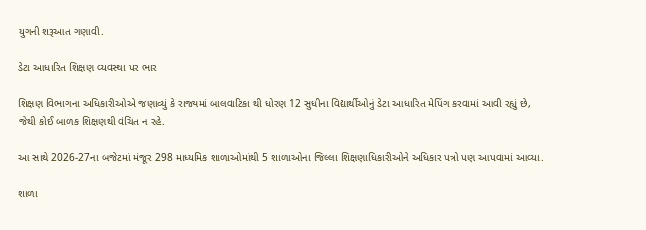યુગની શરૂઆત ગણાવી.

ડેટા આધારિત શિક્ષણ વ્યવસ્થા પર ભાર

શિક્ષણ વિભાગના અધિકારીઓએ જણાવ્યું કે રાજ્યમાં બાલવાટિકા થી ધોરણ 12 સુધીના વિદ્યાર્થીઓનું ડેટા આધારિત મેપિંગ કરવામાં આવી રહ્યું છે, જેથી કોઈ બાળક શિક્ષણથી વંચિત ન રહે.

આ સાથે 2026-27ના બજેટમાં મંજૂર 298 માધ્યમિક શાળાઓમાંથી 5 શાળાઓના જિલ્લા શિક્ષણાધિકારીઓને અધિકાર પત્રો પણ આપવામાં આવ્યા.

શાળા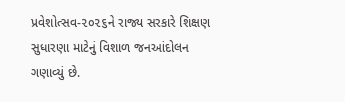પ્રવેશોત્સવ-૨૦૨૬ને રાજ્ય સરકારે શિક્ષણ સુધારણા માટેનું વિશાળ જનઆંદોલન ગણાવ્યું છે.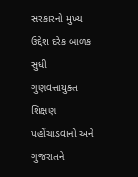સરકારનો મુખ્ય ઉદ્દેશ દરેક બાળક સુધી ગુણવત્તાયુક્ત શિક્ષણ પહોંચાડવાનો અને ગુજરાતને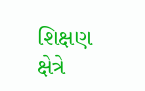શિક્ષણ ક્ષેત્રે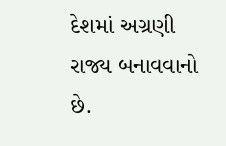દેશમાં અગ્રણી રાજ્ય બનાવવાનો છે.